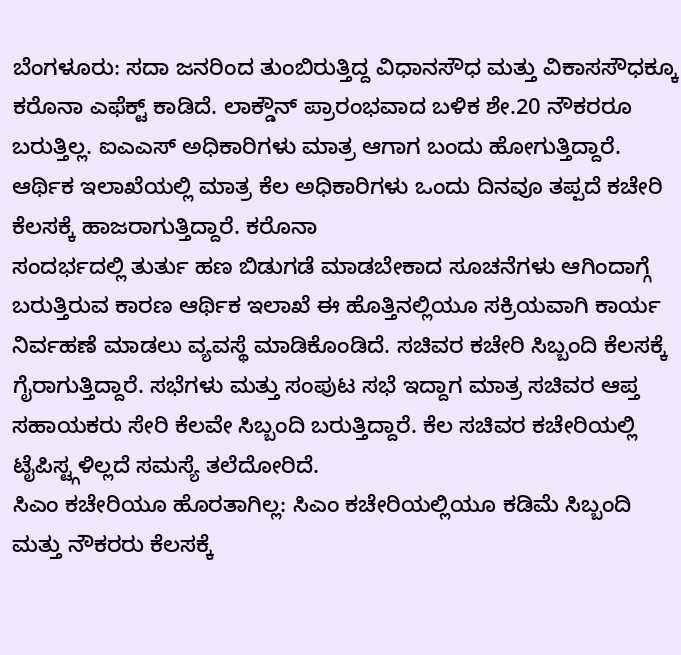ಬೆಂಗಳೂರು: ಸದಾ ಜನರಿಂದ ತುಂಬಿರುತ್ತಿದ್ದ ವಿಧಾನಸೌಧ ಮತ್ತು ವಿಕಾಸಸೌಧಕ್ಕೂ ಕರೊನಾ ಎಫೆಕ್ಟ್ ಕಾಡಿದೆ. ಲಾಕ್ಡೌನ್ ಪ್ರಾರಂಭವಾದ ಬಳಿಕ ಶೇ.20 ನೌಕರರೂ ಬರುತ್ತಿಲ್ಲ. ಐಎಎಸ್ ಅಧಿಕಾರಿಗಳು ಮಾತ್ರ ಆಗಾಗ ಬಂದು ಹೋಗುತ್ತಿದ್ದಾರೆ. ಆರ್ಥಿಕ ಇಲಾಖೆಯಲ್ಲಿ ಮಾತ್ರ ಕೆಲ ಅಧಿಕಾರಿಗಳು ಒಂದು ದಿನವೂ ತಪ್ಪದೆ ಕಚೇರಿ ಕೆಲಸಕ್ಕೆ ಹಾಜರಾಗುತ್ತಿದ್ದಾರೆ. ಕರೊನಾ
ಸಂದರ್ಭದಲ್ಲಿ ತುರ್ತು ಹಣ ಬಿಡುಗಡೆ ಮಾಡಬೇಕಾದ ಸೂಚನೆಗಳು ಆಗಿಂದಾಗ್ಗೆ ಬರುತ್ತಿರುವ ಕಾರಣ ಆರ್ಥಿಕ ಇಲಾಖೆ ಈ ಹೊತ್ತಿನಲ್ಲಿಯೂ ಸಕ್ರಿಯವಾಗಿ ಕಾರ್ಯ ನಿರ್ವಹಣೆ ಮಾಡಲು ವ್ಯವಸ್ಥೆ ಮಾಡಿಕೊಂಡಿದೆ. ಸಚಿವರ ಕಚೇರಿ ಸಿಬ್ಬಂದಿ ಕೆಲಸಕ್ಕೆ ಗೈರಾಗುತ್ತಿದ್ದಾರೆ. ಸಭೆಗಳು ಮತ್ತು ಸಂಪುಟ ಸಭೆ ಇದ್ದಾಗ ಮಾತ್ರ ಸಚಿವರ ಆಪ್ತ ಸಹಾಯಕರು ಸೇರಿ ಕೆಲವೇ ಸಿಬ್ಬಂದಿ ಬರುತ್ತಿದ್ದಾರೆ. ಕೆಲ ಸಚಿವರ ಕಚೇರಿಯಲ್ಲಿ ಟೈಪಿಸ್ಟ್ಗಳಿಲ್ಲದೆ ಸಮಸ್ಯೆ ತಲೆದೋರಿದೆ.
ಸಿಎಂ ಕಚೇರಿಯೂ ಹೊರತಾಗಿಲ್ಲ: ಸಿಎಂ ಕಚೇರಿಯಲ್ಲಿಯೂ ಕಡಿಮೆ ಸಿಬ್ಬಂದಿ ಮತ್ತು ನೌಕರರು ಕೆಲಸಕ್ಕೆ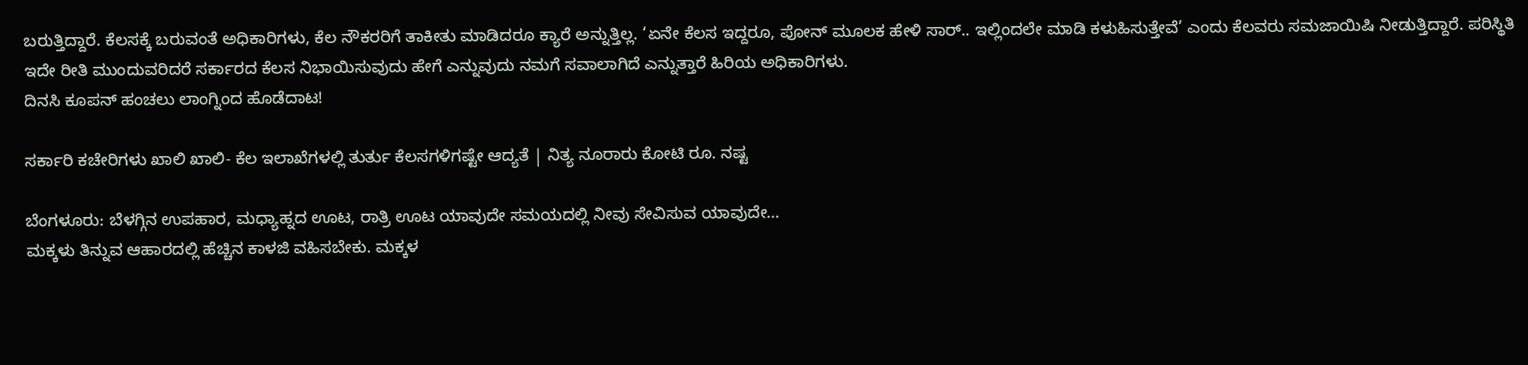ಬರುತ್ತಿದ್ದಾರೆ. ಕೆಲಸಕ್ಕೆ ಬರುವಂತೆ ಅಧಿಕಾರಿಗಳು, ಕೆಲ ನೌಕರರಿಗೆ ತಾಕೀತು ಮಾಡಿದರೂ ಕ್ಯಾರೆ ಅನ್ನುತ್ತಿಲ್ಲ. ‘ಏನೇ ಕೆಲಸ ಇದ್ದರೂ, ಪೋನ್ ಮೂಲಕ ಹೇಳಿ ಸಾರ್.. ಇಲ್ಲಿಂದಲೇ ಮಾಡಿ ಕಳುಹಿಸುತ್ತೇವೆ’ ಎಂದು ಕೆಲವರು ಸಮಜಾಯಿಷಿ ನೀಡುತ್ತಿದ್ದಾರೆ. ಪರಿಸ್ಥಿತಿ ಇದೇ ರೀತಿ ಮುಂದುವರಿದರೆ ಸರ್ಕಾರದ ಕೆಲಸ ನಿಭಾಯಿಸುವುದು ಹೇಗೆ ಎನ್ನುವುದು ನಮಗೆ ಸವಾಲಾಗಿದೆ ಎನ್ನುತ್ತಾರೆ ಹಿರಿಯ ಅಧಿಕಾರಿಗಳು.
ದಿನಸಿ ಕೂಪನ್ ಹಂಚಲು ಲಾಂಗ್ನಿಂದ ಹೊಡೆದಾಟ!

ಸರ್ಕಾರಿ ಕಚೇರಿಗಳು ಖಾಲಿ ಖಾಲಿ- ಕೆಲ ಇಲಾಖೆಗಳಲ್ಲಿ ತುರ್ತು ಕೆಲಸಗಳಿಗಷ್ಟೇ ಆದ್ಯತೆ | ನಿತ್ಯ ನೂರಾರು ಕೋಟಿ ರೂ. ನಷ್ಟ

ಬೆಂಗಳೂರು: ಬೆಳಗ್ಗಿನ ಉಪಹಾರ, ಮಧ್ಯಾಹ್ನದ ಊಟ, ರಾತ್ರಿ ಊಟ ಯಾವುದೇ ಸಮಯದಲ್ಲಿ ನೀವು ಸೇವಿಸುವ ಯಾವುದೇ…
ಮಕ್ಕಳು ತಿನ್ನುವ ಆಹಾರದಲ್ಲಿ ಹೆಚ್ಚಿನ ಕಾಳಜಿ ವಹಿಸಬೇಕು. ಮಕ್ಕಳ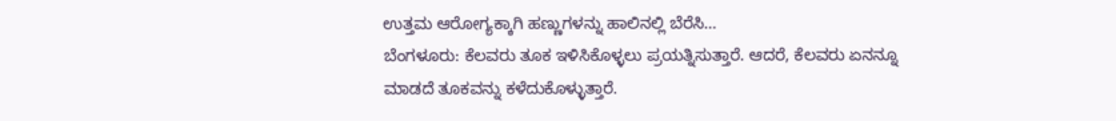ಉತ್ತಮ ಆರೋಗ್ಯಕ್ಕಾಗಿ ಹಣ್ಣುಗಳನ್ನು ಹಾಲಿನಲ್ಲಿ ಬೆರೆಸಿ…
ಬೆಂಗಳೂರು: ಕೆಲವರು ತೂಕ ಇಳಿಸಿಕೊಳ್ಳಲು ಪ್ರಯತ್ನಿಸುತ್ತಾರೆ. ಆದರೆ, ಕೆಲವರು ಏನನ್ನೂ ಮಾಡದೆ ತೂಕವನ್ನು ಕಳೆದುಕೊಳ್ಳುತ್ತಾರೆ.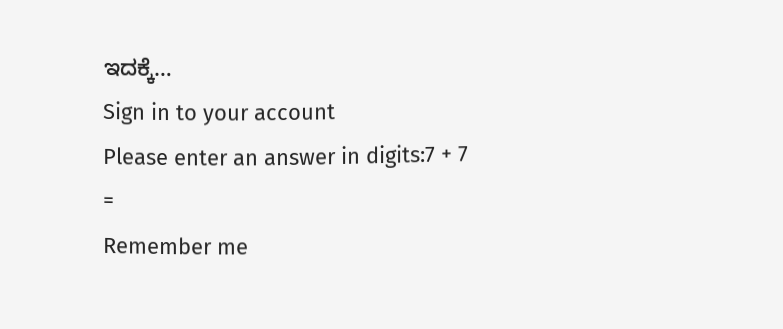ಇದಕ್ಕೆ…
Sign in to your account
Please enter an answer in digits:7 + 7 =
Remember me